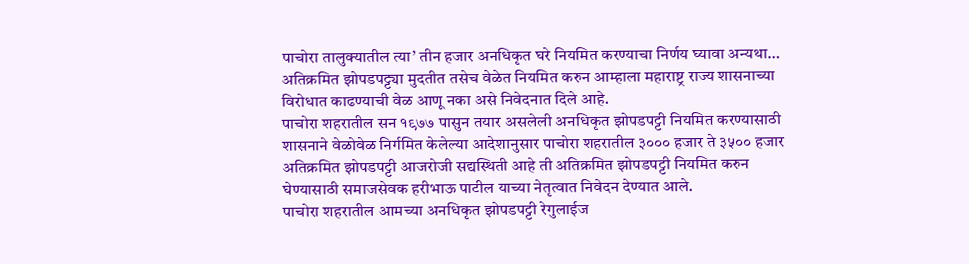पाचोरा तालुक्यातील त्या’ तीन हजार अनधिकृत घरे नियमित करण्याचा निर्णय घ्यावा अन्यथा…
अतिक्रमित झोपडपट्ट्या मुदतीत तसेच वेळेत नियमित करुन आम्हाला महाराष्ट्र राज्य शासनाच्या विरोधात काढण्याची वेळ आणू नका असे निवेदनात दिले आहे.
पाचोरा शहरातील सन १९७७ पासुन तयार असलेली अनधिकृत झोपडपट्टी नियमित करण्यासाठी शासनाने वेळोवेळ निर्गमित केलेल्या आदेशानुसार पाचोरा शहरातील ३००० हजार ते ३५०० हजार अतिक्रमित झोपडपट्टी आजरोजी सद्यस्थिती आहे ती अतिक्रमित झोपडपट्टी नियमित करुन घेण्यासाठी समाजसेवक हरीभाऊ पाटील याच्या नेतृत्वात निवेदन देण्यात आले.
पाचोरा शहरातील आमच्या अनधिकृत झोपडपट्टी रेगुलाईज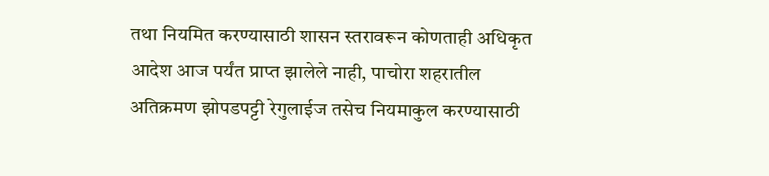तथा नियमित करण्यासाठी शासन स्तरावरून कोणताही अधिकृत आदेश आज पर्यंत प्राप्त झालेले नाही, पाचोरा शहरातील अतिक्रमण झोपडपट्टी रेगुलाईज तसेच नियमाकुल करण्यासाठी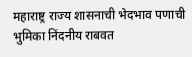महाराष्ट्र राज्य शासनाची भेदभाव पणाची भुमिका निंदनीय राबवत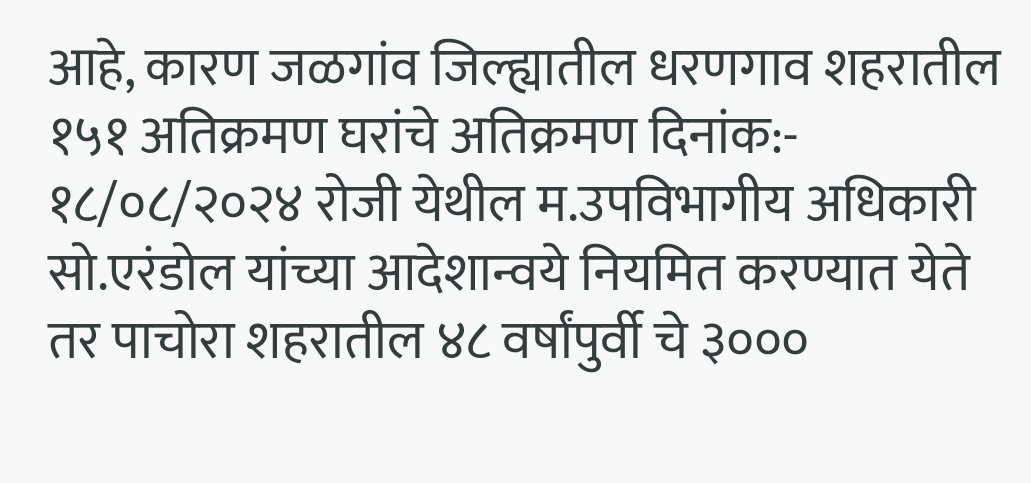आहे, कारण जळगांव जिल्ह्यातील धरणगाव शहरातील १५१ अतिक्रमण घरांचे अतिक्रमण दिनांक:- १८/०८/२०२४ रोजी येथील म.उपविभागीय अधिकारी सो.एरंडोल यांच्या आदेशान्वये नियमित करण्यात येते तर पाचोरा शहरातील ४८ वर्षांपुर्वी चे ३०००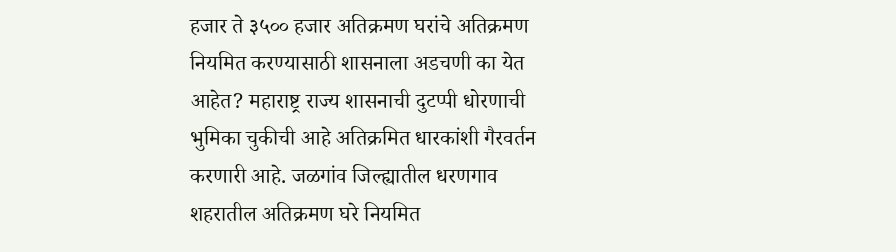हजार ते ३५०० हजार अतिक्रमण घरांचे अतिक्रमण नियमित करण्यासाठी शासनाला अडचणी का येत आहेत? महाराष्ट्र राज्य शासनाची दुटप्पी धोरणाची भुमिका चुकीची आहे अतिक्रमित धारकांशी गैरवर्तन करणारी आहे. जळगांव जिल्ह्यातील धरणगाव शहरातील अतिक्रमण घरे नियमित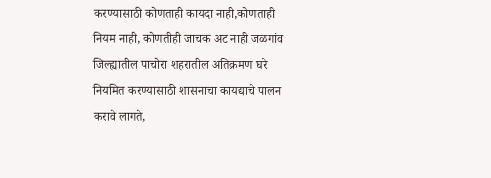करण्यासाठी कोणताही कायदा नाही,कोणताही नियम नाही, कोणतीही जाचक अट नाही जळगांव जिल्ह्यातील पाचोरा शहरातील अतिक्रमण घरे नियमित करण्यासाठी शासनाचा कायद्याचे पालन करावे लागते,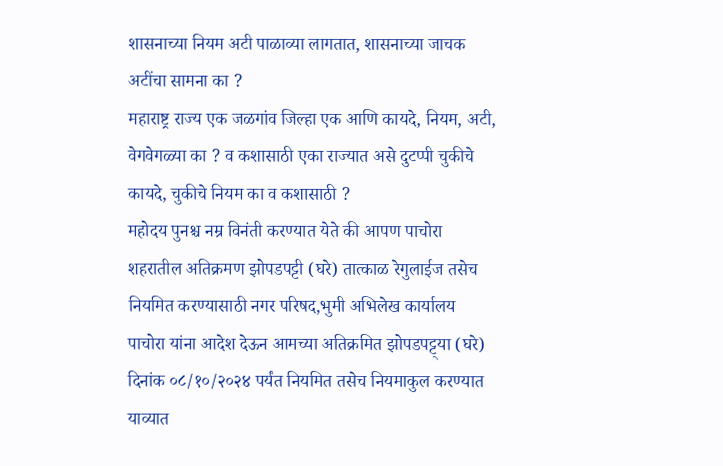शासनाच्या नियम अटी पाळाव्या लागतात, शासनाच्या जाचक अटींचा सामना का ?
महाराष्ट्र राज्य एक जळगांव जिल्हा एक आणि कायदे, नियम, अटी, वेगवेगळ्या का ? व कशासाठी एका राज्यात असे दुटप्पी चुकीचे कायदे, चुकीचे नियम का व कशासाठी ?
महोदय पुनश्च नम्र विनंती करण्यात येते की आपण पाचोरा शहरातील अतिक्रमण झोपडपट्टी (घरे) तात्काळ रेगुलाईज तसेच नियमित करण्यासाठी नगर परिषद,भुमी अभिलेख कार्यालय पाचोरा यांना आदेश देऊन आमच्या अतिक्रमित झोपडपट्ट्या (घरे) दिनांक ०८/१०/२०२४ पर्यंत नियमित तसेच नियमाकुल करण्यात याव्यात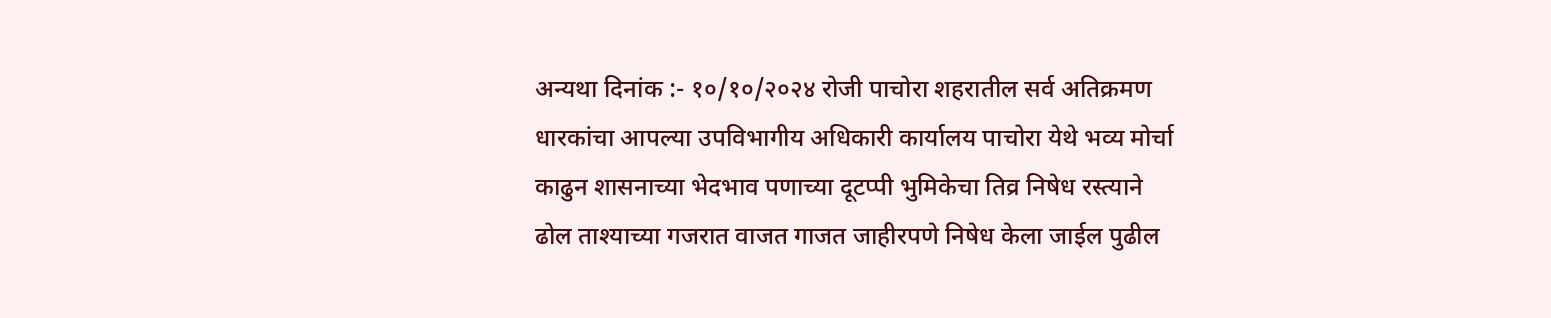अन्यथा दिनांक :- १०/१०/२०२४ रोजी पाचोरा शहरातील सर्व अतिक्रमण धारकांचा आपल्या उपविभागीय अधिकारी कार्यालय पाचोरा येथे भव्य मोर्चा काढुन शासनाच्या भेदभाव पणाच्या दूटप्पी भुमिकेचा तिव्र निषेध रस्त्याने ढोल ताश्याच्या गजरात वाजत गाजत जाहीरपणे निषेध केला जाईल पुढील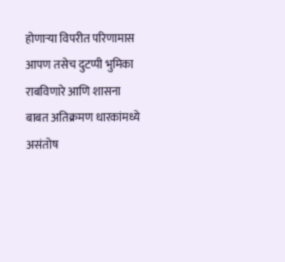होणाऱ्या विपरीत परिणामास आपण तसेच दुटप्पी भुमिका राबविणारे आणि शासना बाबत अतिक्रमण धारकांमध्ये असंतोष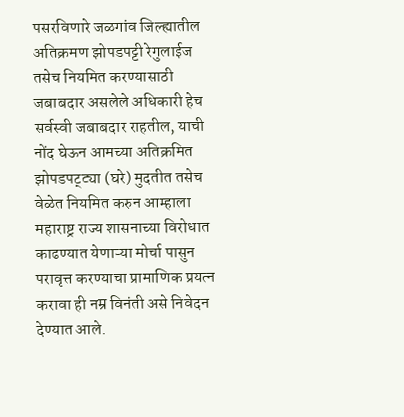पसरविणारे जळगांव जिल्ह्यातील अतिक्रमण झोपडपट्टी रेगुलाईज तसेच नियमित करण्यासाठी जबाबदार असलेले अधिकारी हेच सर्वस्वी जबाबदार राहतील, याची नोंद घेऊन आमच्या अतिक्रमित झोपडपट्ट्या (घरे) मुदतीत तसेच वेळेत नियमित करुन आम्हाला महाराष्ट्र राज्य शासनाच्या विरोधात काढण्यात येणाऱ्या मोर्चा पासुन परावृत्त करण्याचा प्रामाणिक प्रयत्न करावा ही नम्र विनंती असे निवेदन देण्यात आले.